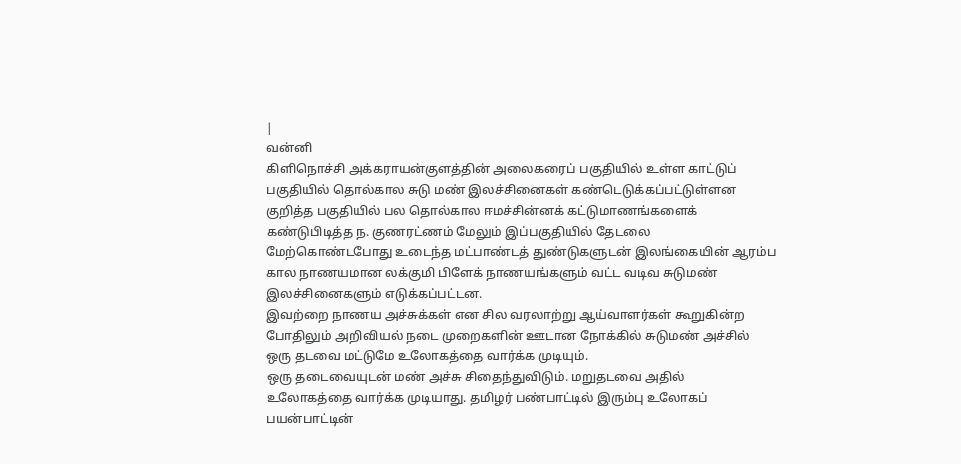|
வன்னி
கிளிநொச்சி அக்கராயன்குளத்தின் அலைகரைப் பகுதியில் உள்ள காட்டுப்
பகுதியில் தொல்கால சுடு மண் இலச்சினைகள் கண்டெடுக்கப்பட்டுள்ளன
குறித்த பகுதியில் பல தொல்கால ஈமச்சின்னக் கட்டுமாணங்களைக்
கண்டுபிடித்த ந. குணரட்ணம் மேலும் இப்பகுதியில் தேடலை
மேற்கொண்டபோது உடைந்த மட்பாண்டத் துண்டுகளுடன் இலங்கையின் ஆரம்ப
கால நாணயமான லக்குமி பிளேக் நாணயங்களும் வட்ட வடிவ சுடுமண்
இலச்சினைகளும் எடுக்கப்பட்டன.
இவற்றை நாணய அச்சுக்கள் என சில வரலாற்று ஆய்வாளர்கள் கூறுகின்ற
போதிலும் அறிவியல் நடை முறைகளின் ஊடான நோக்கில் சுடுமண் அச்சில்
ஒரு தடவை மட்டுமே உலோகத்தை வார்க்க முடியும்.
ஒரு தடைவையுடன் மண் அச்சு சிதைந்துவிடும். மறுதடவை அதில்
உலோகத்தை வார்க்க முடியாது. தமிழர் பண்பாட்டில் இரும்பு உலோகப்
பயன்பாட்டின்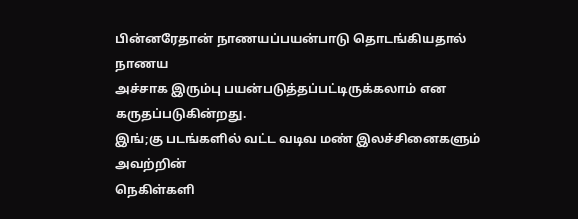பின்னரேதான் நாணயப்பயன்பாடு தொடங்கியதால் நாணய
அச்சாக இரும்பு பயன்படுத்தப்பட்டிருக்கலாம் என கருதப்படுகின்றது.
இங்;கு படங்களில் வட்ட வடிவ மண் இலச்சினைகளும் அவற்றின்
நெகிள்களி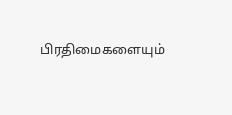பிரதிமைகளையும்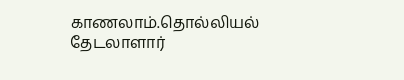காணலாம்.தொல்லியல் தேடலாளார்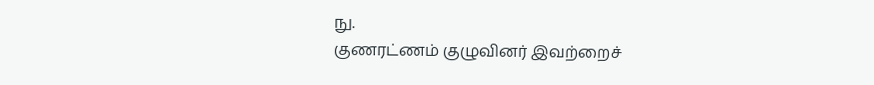நு.
குணரட்ணம் குழுவினர் இவற்றைச்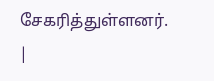சேகரித்துள்ளனர்.
|